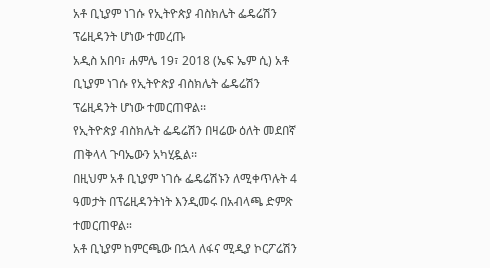አቶ ቢኒያም ነገሱ የኢትዮጵያ ብስክሌት ፌዴሬሽን ፕሬዚዳንት ሆነው ተመረጡ
አዲስ አበባ፣ ሐምሌ 19፣ 2018 (ኤፍ ኤም ሲ) አቶ ቢኒያም ነገሱ የኢትዮጵያ ብስክሌት ፌዴሬሽን ፕሬዚዳንት ሆነው ተመርጠዋል፡፡
የኢትዮጵያ ብስክሌት ፌዴሬሽን በዛሬው ዕለት መደበኛ ጠቅላላ ጉባኤውን አካሂዷል፡፡
በዚህም አቶ ቢኒያም ነገሱ ፌዴሬሽኑን ለሚቀጥሉት 4 ዓመታት በፕሬዚዳንትነት እንዲመሩ በአብላጫ ድምጽ ተመርጠዋል።
አቶ ቢኒያም ከምርጫው በኋላ ለፋና ሚዲያ ኮርፖሬሽን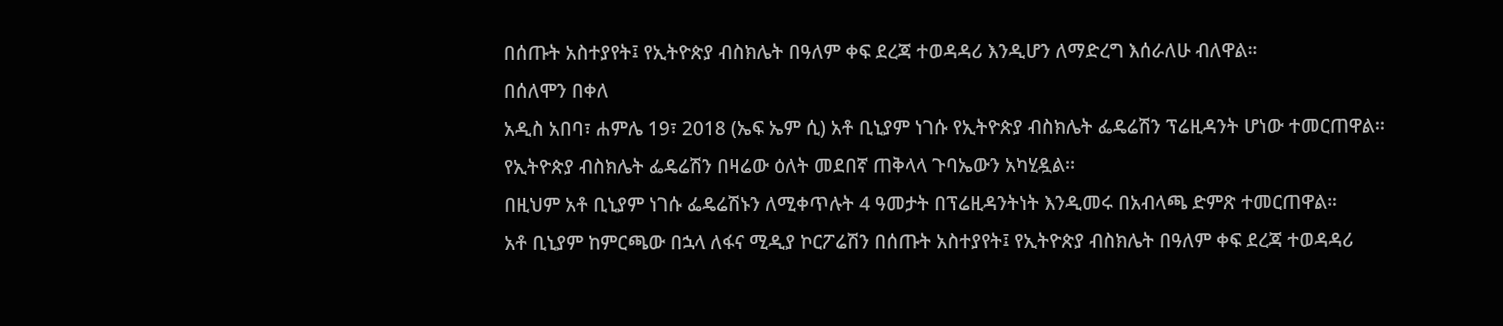በሰጡት አስተያየት፤ የኢትዮጵያ ብስክሌት በዓለም ቀፍ ደረጃ ተወዳዳሪ እንዲሆን ለማድረግ እሰራለሁ ብለዋል።
በሰለሞን በቀለ
አዲስ አበባ፣ ሐምሌ 19፣ 2018 (ኤፍ ኤም ሲ) አቶ ቢኒያም ነገሱ የኢትዮጵያ ብስክሌት ፌዴሬሽን ፕሬዚዳንት ሆነው ተመርጠዋል፡፡
የኢትዮጵያ ብስክሌት ፌዴሬሽን በዛሬው ዕለት መደበኛ ጠቅላላ ጉባኤውን አካሂዷል፡፡
በዚህም አቶ ቢኒያም ነገሱ ፌዴሬሽኑን ለሚቀጥሉት 4 ዓመታት በፕሬዚዳንትነት እንዲመሩ በአብላጫ ድምጽ ተመርጠዋል።
አቶ ቢኒያም ከምርጫው በኋላ ለፋና ሚዲያ ኮርፖሬሽን በሰጡት አስተያየት፤ የኢትዮጵያ ብስክሌት በዓለም ቀፍ ደረጃ ተወዳዳሪ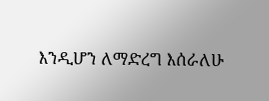እንዲሆን ለማድረግ እሰራለሁ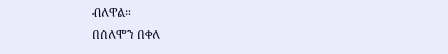ብለዋል።
በሰለሞን በቀለ